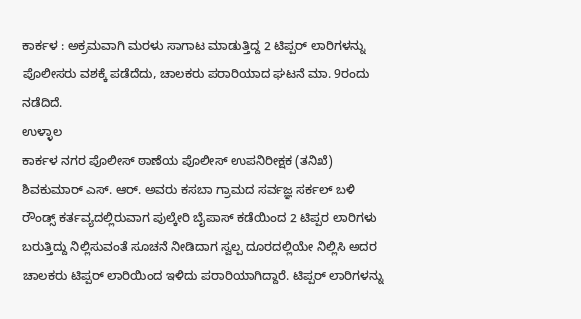ಕಾರ್ಕಳ : ಅಕ್ರಮವಾಗಿ ಮರಳು ಸಾಗಾಟ ಮಾಡುತ್ತಿದ್ದ 2 ಟಿಪ್ಪರ್ ಲಾರಿಗಳನ್ನು ಪೊಲೀಸರು ವಶಕ್ಕೆ ಪಡೆದೆದು, ಚಾಲಕರು ಪರಾರಿಯಾದ ಘಟನೆ ಮಾ. 9ರಂದು ನಡೆದಿದೆ.
ಉಳ್ಳಾಲ
ಕಾರ್ಕಳ ನಗರ ಪೊಲೀಸ್ ಠಾಣೆಯ ಪೊಲೀಸ್ ಉಪನಿರೀಕ್ಷಕ (ತನಿಖೆ) ಶಿವಕುಮಾರ್ ಎಸ್. ಆರ್. ಅವರು ಕಸಬಾ ಗ್ರಾಮದ ಸರ್ವಜ್ಞ ಸರ್ಕಲ್ ಬಳಿ ರೌಂಡ್ಸ್ ಕರ್ತವ್ಯದಲ್ಲಿರುವಾಗ ಪುಲ್ಕೇರಿ ಬೈಪಾಸ್ ಕಡೆಯಿಂದ 2 ಟಿಪ್ಪರ ಲಾರಿಗಳು ಬರುತ್ತಿದ್ದು ನಿಲ್ಲಿಸುವಂತೆ ಸೂಚನೆ ನೀಡಿದಾಗ ಸ್ವಲ್ಪ ದೂರದಲ್ಲಿಯೇ ನಿಲ್ಲಿಸಿ ಅದರ ಚಾಲಕರು ಟಿಪ್ಪರ್ ಲಾರಿಯಿಂದ ಇಳಿದು ಪರಾರಿಯಾಗಿದ್ದಾರೆ. ಟಿಪ್ಪರ್ ಲಾರಿಗಳನ್ನು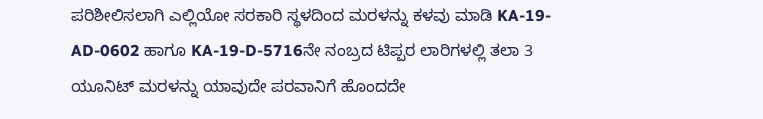ಪರಿಶೀಲಿಸಲಾಗಿ ಎಲ್ಲಿಯೋ ಸರಕಾರಿ ಸ್ಥಳದಿಂದ ಮರಳನ್ನು ಕಳವು ಮಾಡಿ KA-19-AD-0602 ಹಾಗೂ KA-19-D-5716ನೇ ನಂಬ್ರದ ಟಿಪ್ಪರ ಲಾರಿಗಳಲ್ಲಿ ತಲಾ 3 ಯೂನಿಟ್ ಮರಳನ್ನು ಯಾವುದೇ ಪರವಾನಿಗೆ ಹೊಂದದೇ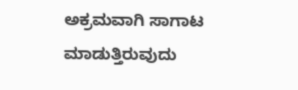ಅಕ್ರಮವಾಗಿ ಸಾಗಾಟ ಮಾಡುತ್ತಿರುವುದು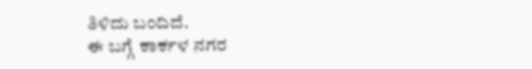ತಿಳಿದು ಬಂದಿದೆ.
ಈ ಬಗ್ಗೆ ಕಾರ್ಕಳ ನಗರ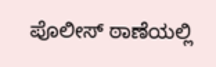ಪೊಲೀಸ್ ಠಾಣೆಯಲ್ಲಿ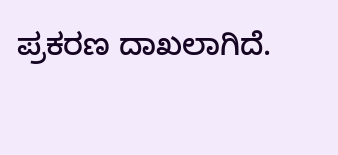ಪ್ರಕರಣ ದಾಖಲಾಗಿದೆ.